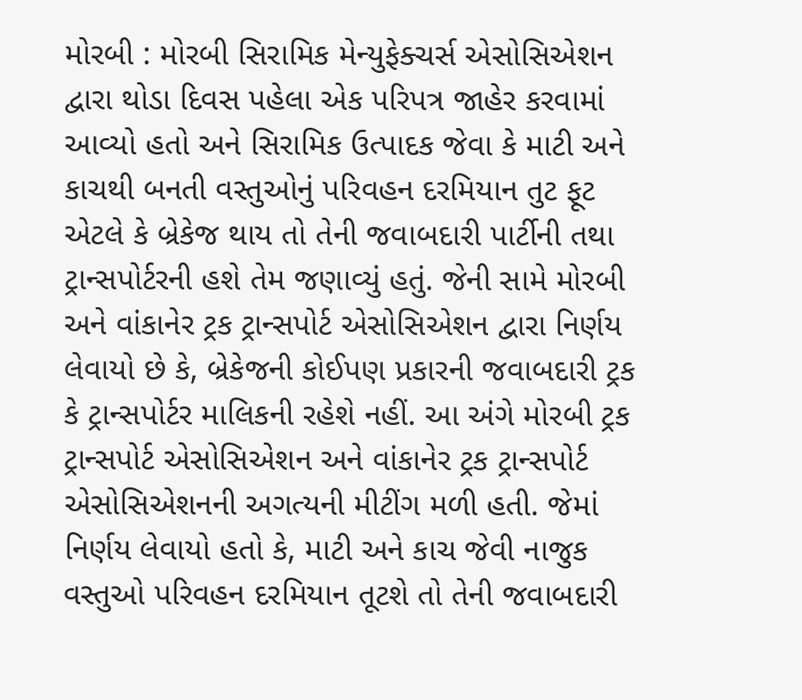મોરબી : મોરબી સિરામિક મેન્યુફેક્ચર્સ એસોસિએશન દ્વારા થોડા દિવસ પહેલા એક પરિપત્ર જાહેર કરવામાં આવ્યો હતો અને સિરામિક ઉત્પાદક જેવા કે માટી અને કાચથી બનતી વસ્તુઓનું પરિવહન દરમિયાન તુટ ફૂટ એટલે કે બ્રેકેજ થાય તો તેની જવાબદારી પાર્ટીની તથા ટ્રાન્સપોર્ટરની હશે તેમ જણાવ્યું હતું. જેની સામે મોરબી અને વાંકાનેર ટ્રક ટ્રાન્સપોર્ટ એસોસિએશન દ્વારા નિર્ણય લેવાયો છે કે, બ્રેકેજની કોઈપણ પ્રકારની જવાબદારી ટ્રક કે ટ્રાન્સપોર્ટર માલિકની રહેશે નહીં. આ અંગે મોરબી ટ્રક ટ્રાન્સપોર્ટ એસોસિએશન અને વાંકાનેર ટ્રક ટ્રાન્સપોર્ટ એસોસિએશનની અગત્યની મીટીંગ મળી હતી. જેમાં નિર્ણય લેવાયો હતો કે, માટી અને કાચ જેવી નાજુક વસ્તુઓ પરિવહન દરમિયાન તૂટશે તો તેની જવાબદારી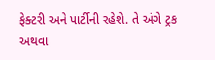ફેક્ટરી અને પાર્ટીની રહેશે. તે અંગે ટ્રક અથવા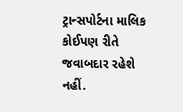ટ્રાન્સપોર્ટના માલિક કોઈપણ રીતે જવાબદાર રહેશે નહીં.